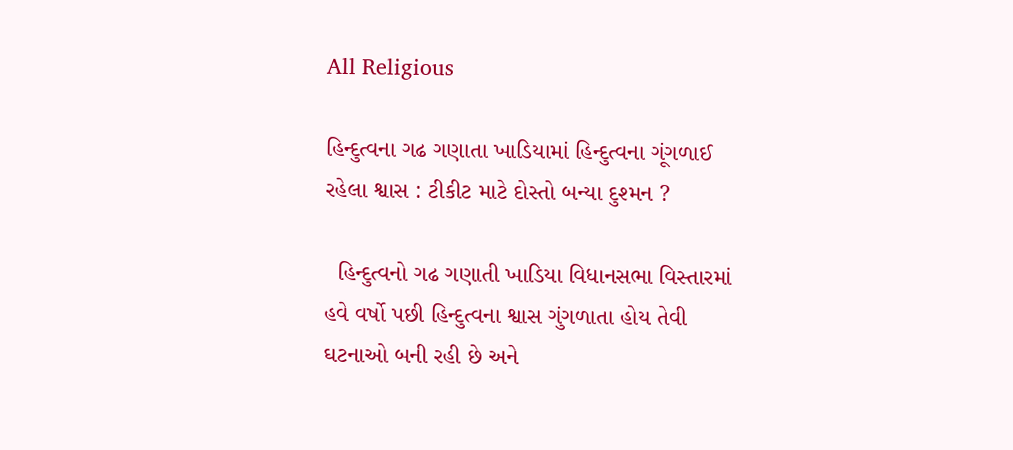All Religious

હિન્દુત્વના ગઢ ગણાતા ખાડિયામાં હિન્દુત્વના ગૂંગળાઈ રહેલા શ્વાસ : ટીકીટ માટે દોસ્તો બન્યા દુશ્મન ?

  હિન્દુત્વનો ગઢ ગણાતી ખાડિયા વિધાનસભા વિસ્તારમાં હવે વર્ષો પછી હિન્દુત્વના શ્વાસ ગુંગળાતા હોય તેવી ઘટનાઓ બની રહી છે અને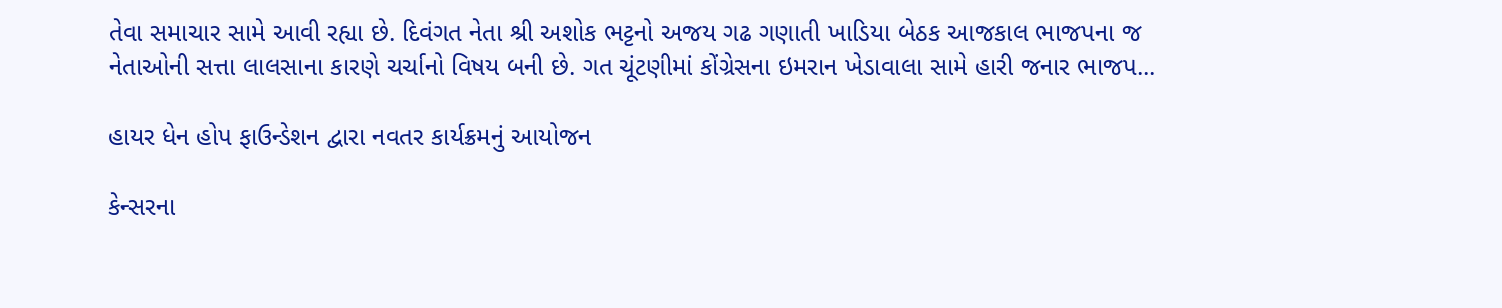તેવા સમાચાર સામે આવી રહ્યા છે. દિવંગત નેતા શ્રી અશોક ભટ્ટનો અજય ગઢ ગણાતી ખાડિયા બેઠક આજકાલ ભાજપના જ નેતાઓની સત્તા લાલસાના કારણે ચર્ચાનો વિષય બની છે. ગત ચૂંટણીમાં કોંગ્રેસના ઇમરાન ખેડાવાલા સામે હારી જનાર ભાજપ...

હાયર ધેન હોપ ફાઉન્ડેશન દ્વારા નવતર કાર્યક્રમનું આયોજન

કેન્સરના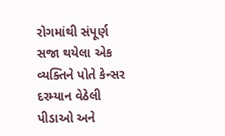રોગમાંથી સંપૂર્ણ સજા થયેલા એક વ્યક્તિને પોતે કેન્સર દરમ્યાન વેઠેલી પીડાઓ અને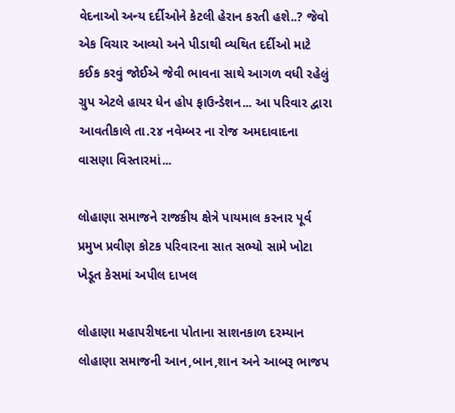વેદનાઓ અન્ય દર્દીઓને કેટલી હેરાન કરતી હશે..? જેવો એક વિચાર આવ્યો અને પીડાથી વ્યથિત દર્દીઓ માટે કઈક કરવું જોઈએ જેવી ભાવના સાથે આગળ વધી રહેલું ગ્રુપ એટલે હાયર ધેન હોપ ફાઉન્ડેશન... આ પરિવાર દ્વારા આવતીકાલે તા.૨૪ નવેમ્બર ના રોજ અમદાવાદના વાસણા વિસ્તારમાં...

લોહાણા સમાજને રાજકીય ક્ષેત્રે પાયમાલ કરનાર પૂર્વ પ્રમુખ પ્રવીણ કોટક પરિવારના સાત સભ્યો સામે ખોટા ખેડૂત કેસમાં અપીલ દાખલ

લોહાણા મહાપરીષદના પોતાના સાશનકાળ દરમ્યાન લોહાણા સમાજની આન,બાન,શાન અને આબરૂ ભાજપ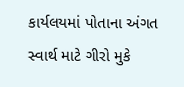કાર્યલયમાં પોતાના અંગત સ્વાર્થ માટે ગીરો મુકે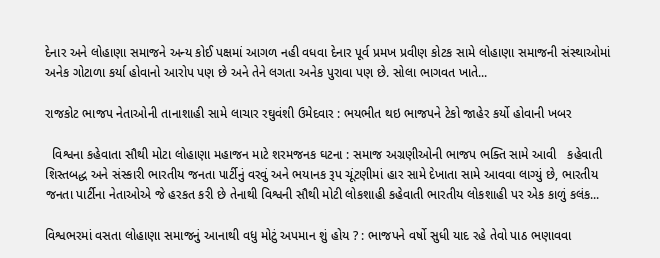દેનાર અને લોહાણા સમાજને અન્ય કોઈ પક્ષમાં આગળ નહી વધવા દેનાર પૂર્વ પ્રમખ પ્રવીણ કોટક સામે લોહાણા સમાજની સંસ્થાઓમાં અનેક ગોટાળા કર્યા હોવાનો આરોપ પણ છે અને તેને લગતા અનેક પુરાવા પણ છે. સોલા ભાગવત ખાતે...

રાજકોટ ભાજપ નેતાઓની તાનાશાહી સામે લાચાર રઘુવંશી ઉમેદવાર : ભયભીત થઇ ભાજપને ટેકો જાહેર કર્યો હોવાની ખબર

  વિશ્વના કહેવાતા સૌથી મોટા લોહાણા મહાજન માટે શરમજનક ઘટના : સમાજ અગ્રણીઓની ભાજપ ભક્તિ સામે આવી   કહેવાતી શિસ્તબદ્ધ અને સંસ્કારી ભારતીય જનતા પાર્ટીનું વરવું અને ભયાનક રૂપ ચૂંટણીમાં હાર સામે દેખાતા સામે આવવા લાગ્યું છે, ભારતીય જનતા પાર્ટીના નેતાઓએ જે હરકત કરી છે તેનાથી વિશ્વની સૌથી મોટી લોકશાહી કહેવાતી ભારતીય લોકશાહી પર એક કાળું કલંક...

વિશ્વભરમાં વસતા લોહાણા સમાજનું આનાથી વધુ મોટું અપમાન શું હોય ? : ભાજપને વર્ષો સુધી યાદ રહે તેવો પાઠ ભણાવવા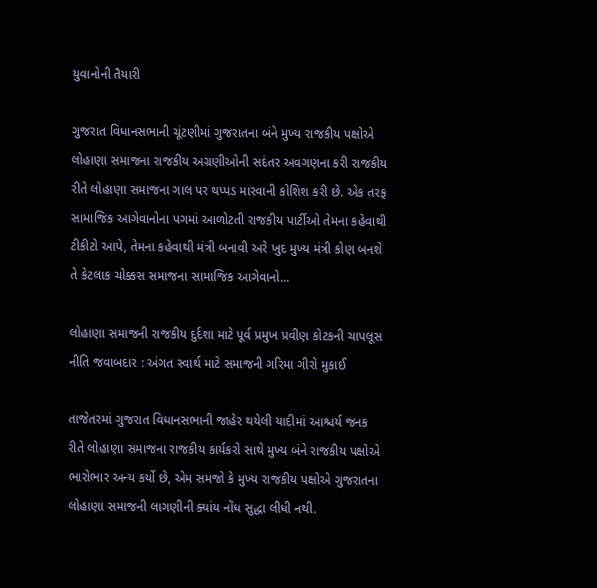યુવાનોની તૈયારી

ગુજરાત વિધાનસભાની ચૂંટણીમાં ગુજરાતના બંને મુખ્ય રાજકીય પક્ષોએ લોહાણા સમાજના રાજકીય અગ્રણીઓની સદંતર અવગણના કરી રાજકીય રીતે લોહાણા સમાજના ગાલ પર થપ્પડ મારવાની કોશિશ કરી છે. એક તરફ સામાજિક આગેવાનોના પગમાં આળોટતી રાજકીય પાર્ટીઓ તેમના કહેવાથી ટીકીટો આપે, તેમના કહેવાથી મંત્રી બનાવી અરે ખુદ મુખ્ય મંત્રી કોણ બનશે તે કેટલાક ચોક્કસ સમાજના સામાજિક આગેવાનો...

લોહાણા સમાજની રાજકીય દુર્દશા માટે પૂર્વ પ્રમુખ પ્રવીણ કોટકની ચાપલૂસ નીતિ જવાબદાર : અંગત સ્વાર્થ માટે સમાજની ગરિમા ગીરો મુકાઈ

તાજેતરમાં ગુજરાત વિધાનસભાની જાહેર થયેલી યાદીમાં આશ્ચર્ય જનક રીતે લોહાણા સમાજના રાજકીય કાર્યકરો સાથે મુખ્ય બંને રાજકીય પક્ષોએ ભારોભાર અન્ય કર્યો છે, એમ સમજો કે મુખ્ય રાજકીય પક્ષોએ ગુજરાતના લોહાણા સમાજની લાગણીની ક્યાંય નોંધ સુદ્ધા લીધી નથી.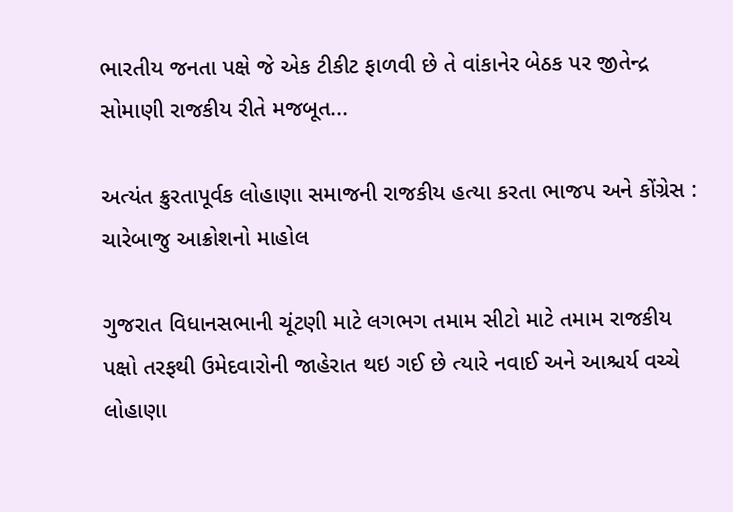ભારતીય જનતા પક્ષે જે એક ટીકીટ ફાળવી છે તે વાંકાનેર બેઠક પર જીતેન્દ્ર સોમાણી રાજકીય રીતે મજબૂત...

અત્યંત ક્રુરતાપૂર્વક લોહાણા સમાજની રાજકીય હત્યા કરતા ભાજપ અને કોંગ્રેસ : ચારેબાજુ આક્રોશનો માહોલ

ગુજરાત વિધાનસભાની ચૂંટણી માટે લગભગ તમામ સીટો માટે તમામ રાજકીય પક્ષો તરફથી ઉમેદવારોની જાહેરાત થઇ ગઈ છે ત્યારે નવાઈ અને આશ્ચર્ય વચ્ચે લોહાણા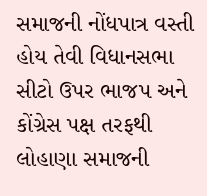સમાજની નોંધપાત્ર વસ્તી હોય તેવી વિધાનસભા સીટો ઉપર ભાજપ અને કોંગ્રેસ પક્ષ તરફથી લોહાણા સમાજની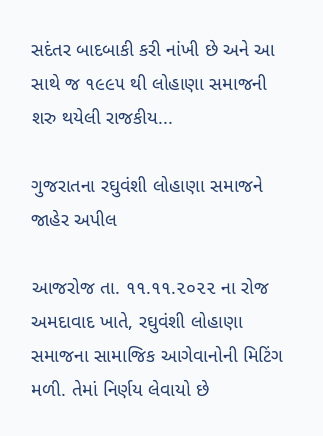સદંતર બાદબાકી કરી નાંખી છે અને આ સાથે જ ૧૯૯૫ થી લોહાણા સમાજની શરુ થયેલી રાજકીય...

ગુજરાતના રઘુવંશી લોહાણા સમાજને જાહેર અપીલ

આજરોજ તા. ૧૧.૧૧.૨૦૨૨ ના રોજ અમદાવાદ ખાતે, રઘુવંશી લોહાણા સમાજના સામાજિક આગેવાનોની મિટિંગ મળી. તેમાં નિર્ણય લેવાયો છે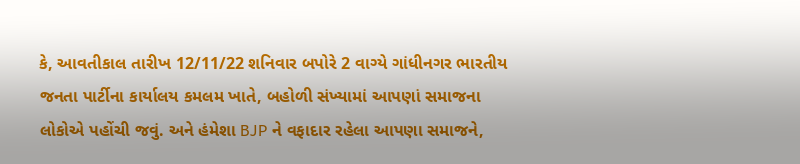કે, આવતીકાલ તારીખ 12/11/22 શનિવાર બપોરે 2 વાગ્યે ગાંધીનગર ભારતીય જનતા પાર્ટીના કાર્યાલય કમલમ ખાતે, બહોળી સંખ્યામાં આપણાં સમાજના લોકોએ પહોંચી જવું. અને હંમેશા BJP ને વફાદાર રહેલા આપણા સમાજને,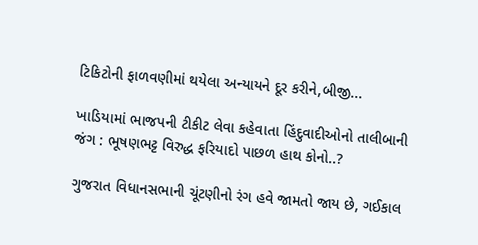ટિકિટોની ફાળવણીમાં થયેલા અન્યાયને દૂર કરીને,બીજી...

ખાડિયામાં ભાજપની ટીકીટ લેવા કહેવાતા હિંદુવાદીઓનો તાલીબાની જંગ : ભૂષણભટ્ટ વિરુદ્ધ ફરિયાદો પાછળ હાથ કોનો..?

ગુજરાત વિધાનસભાની ચૂંટણીનો રંગ હવે જામતો જાય છે, ગઈકાલ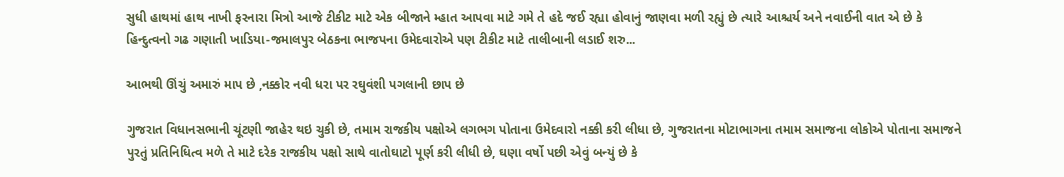સુધી હાથમાં હાથ નાખી ફરનારા મિત્રો આજે ટીકીટ માટે એક બીજાને મ્હાત આપવા માટે ગમે તે હદે જઈ રહ્યા હોવાનું જાણવા મળી રહ્યું છે ત્યારે આશ્ચર્ય અને નવાઈની વાત એ છે કે હિન્દુત્વનો ગઢ ગણાતી ખાડિયા-જમાલપુર બેઠકના ભાજપના ઉમેદવારોએ પણ ટીકીટ માટે તાલીબાની લડાઈ શરુ...

આભથી ઊંચું અમારું માપ છે ,નક્કોર નવી ધરા પર રઘુવંશી પગલાની છાપ છે

ગુજરાત વિધાનસભાની ચૂંટણી જાહેર થઇ ચુકી છે, તમામ રાજકીય પક્ષોએ લગભગ પોતાના ઉમેદવારો નક્કી કરી લીધા છે, ગુજરાતના મોટાભાગના તમામ સમાજના લોકોએ પોતાના સમાજને પુરતું પ્રતિનિધિત્વ મળે તે માટે દરેક રાજકીય પક્ષો સાથે વાતોઘાટો પૂર્ણ કરી લીધી છે, ઘણા વર્ષો પછી એવું બન્યું છે કે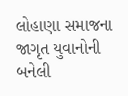લોહાણા સમાજના જાગૃત યુવાનોની બનેલી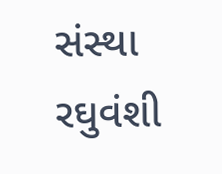સંસ્થા રઘુવંશી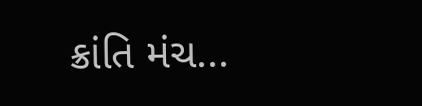ક્રાંતિ મંચ...